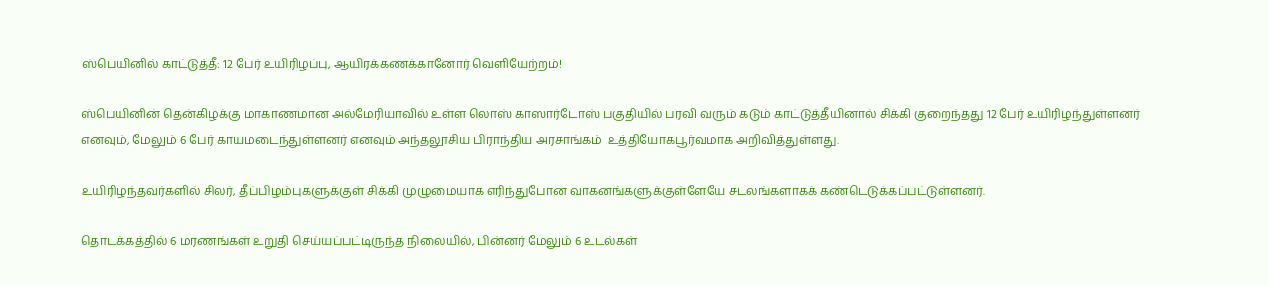ஸ்பெயினில் காட்டுத்தீ: 12 பேர் உயிரிழப்பு, ஆயிரக்கணக்கானோர் வெளியேற்றம்!

ஸ்பெயினின் தென்கிழக்கு மாகாணமான அல்மேரியாவில் உள்ள லொஸ் காஸார்டோஸ் பகுதியில் பரவி வரும் கடும் காட்டுத்தீயினால் சிக்கி குறைந்தது 12 பேர் உயிரிழந்துள்ளனர் எனவும், மேலும் 6 பேர் காயமடைந்துள்ளனர் எனவும் அந்தலூசிய பிராந்திய அரசாங்கம்  உத்தியோகபூர்வமாக அறிவித்துள்ளது.

உயிரிழந்தவர்களில் சிலர், தீப்பிழம்புகளுக்குள் சிக்கி முழுமையாக எரிந்துபோன வாகனங்களுக்குள்ளேயே சடலங்களாகக் கண்டெடுக்கப்பட்டுள்ளனர்.

தொடக்கத்தில் 6 மரணங்கள் உறுதி செய்யப்பட்டிருந்த நிலையில், பின்னர் மேலும் 6 உடல்கள்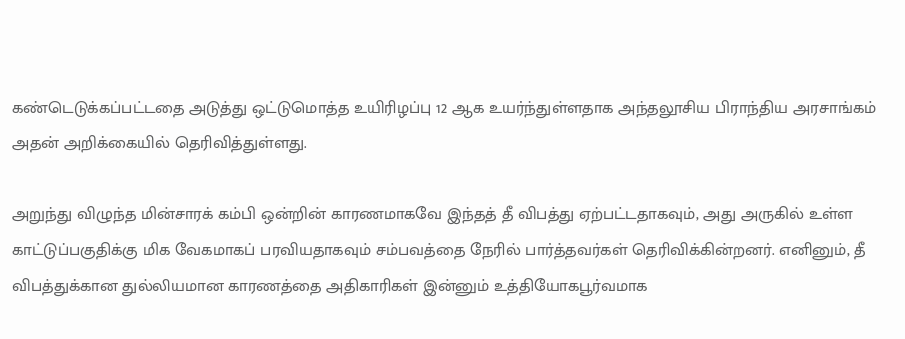கண்டெடுக்கப்பட்டதை அடுத்து ஒட்டுமொத்த உயிரிழப்பு 12 ஆக உயர்ந்துள்ளதாக அந்தலூசிய பிராந்திய அரசாங்கம் அதன் அறிக்கையில் தெரிவித்துள்ளது.

அறுந்து விழுந்த மின்சாரக் கம்பி ஒன்றின் காரணமாகவே இந்தத் தீ விபத்து ஏற்பட்டதாகவும், அது அருகில் உள்ள காட்டுப்பகுதிக்கு மிக வேகமாகப் பரவியதாகவும் சம்பவத்தை நேரில் பார்த்தவர்கள் தெரிவிக்கின்றனர். எனினும், தீ விபத்துக்கான துல்லியமான காரணத்தை அதிகாரிகள் இன்னும் உத்தியோகபூர்வமாக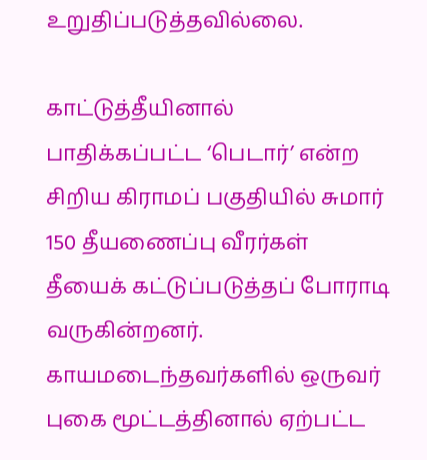உறுதிப்படுத்தவில்லை.

காட்டுத்தீயினால் பாதிக்கப்பட்ட ‘பெடார்’ என்ற சிறிய கிராமப் பகுதியில் சுமார் 150 தீயணைப்பு வீரர்கள் தீயைக் கட்டுப்படுத்தப் போராடி வருகின்றனர். காயமடைந்தவர்களில் ஒருவர் புகை மூட்டத்தினால் ஏற்பட்ட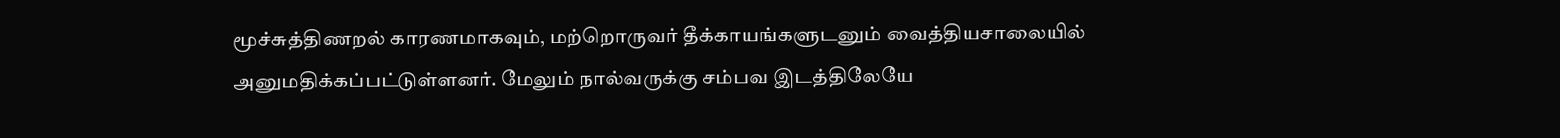மூச்சுத்திணறல் காரணமாகவும், மற்றொருவர் தீக்காயங்களுடனும் வைத்தியசாலையில் அனுமதிக்கப்பட்டுள்ளனர். மேலும் நால்வருக்கு சம்பவ இடத்திலேயே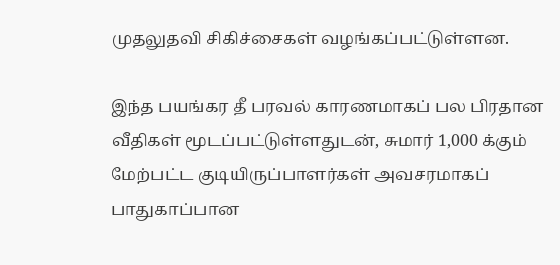முதலுதவி சிகிச்சைகள் வழங்கப்பட்டுள்ளன.

இந்த பயங்கர தீ பரவல் காரணமாகப் பல பிரதான வீதிகள் மூடப்பட்டுள்ளதுடன், சுமார் 1,000 க்கும் மேற்பட்ட குடியிருப்பாளர்கள் அவசரமாகப் பாதுகாப்பான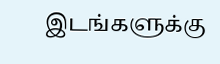இடங்களுக்கு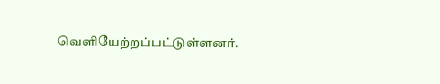வெளியேற்றப்பட்டுள்ளனர்.